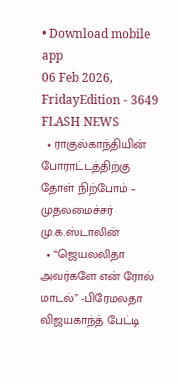• Download mobile app
06 Feb 2026, FridayEdition - 3649
FLASH NEWS
  • ராகுல்காந்தியின் போராட்டத்திற்கு தோள் நிற்போம் – முதலமைச்சர் மு.க.ஸ்டாலின்
  • “ஜெயலலிதா அவர்களே என் ரோல் மாடல்” -பிரேமலதா விஜயகாந்த் பேட்டி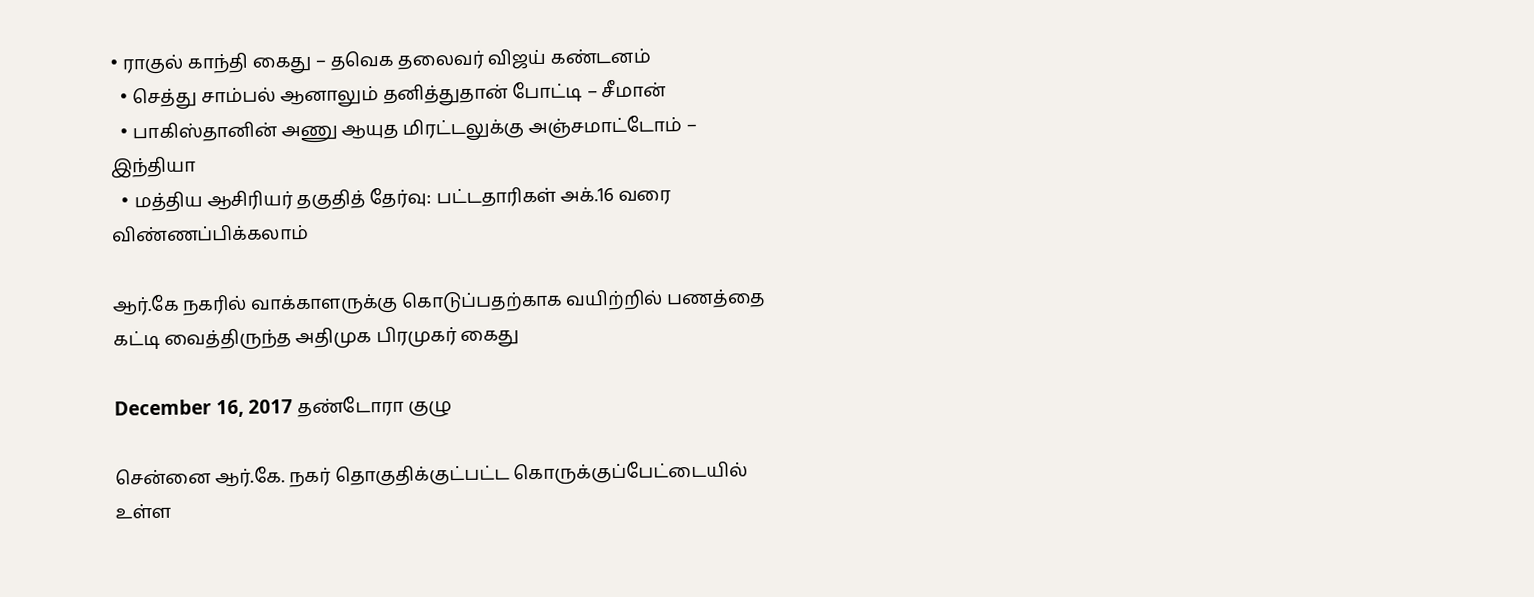• ராகுல் காந்தி கைது – தவெக தலைவர் விஜய் கண்டனம்
  • செத்து சாம்பல் ஆனாலும் தனித்துதான் போட்டி – சீமான்
  • பாகிஸ்தானின் அணு ஆயுத மிரட்டலுக்கு அஞ்சமாட்டோம் – இந்தியா
  • மத்திய ஆசிரியர் தகுதித் தேர்வு: பட்டதாரிகள் அக்.16 வரை விண்ணப்பிக்கலாம்

ஆர்.கே நகரில் வாக்காளருக்கு கொடுப்பதற்காக வயிற்றில் பணத்தை கட்டி வைத்திருந்த அதிமுக பிரமுகர் கைது

December 16, 2017 தண்டோரா குழு

சென்னை ஆர்.கே. நகர் தொகுதிக்குட்பட்ட கொருக்குப்பேட்டையில் உள்ள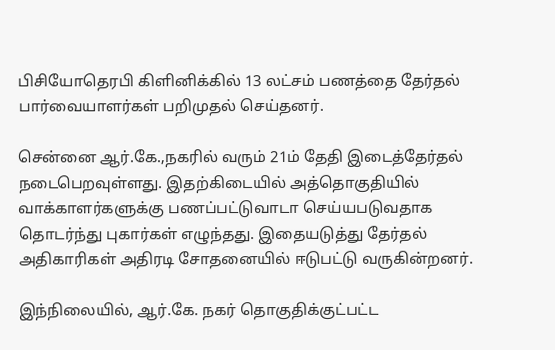பிசியோதெரபி கிளினிக்கில் 13 லட்சம் பணத்தை தேர்தல் பார்வையாளர்கள் பறிமுதல் செய்தனர்.

சென்னை ஆர்.கே.,நகரில் வரும் 21ம் தேதி இடைத்தேர்தல் நடைபெறவுள்ளது. இதற்கிடையில் அத்தொகுதியில் வாக்காளர்களுக்கு பணப்பட்டுவாடா செய்யபடுவதாக தொடர்ந்து புகார்கள் எழுந்தது. இதையடுத்து தேர்தல் அதிகாரிகள் அதிரடி சோதனையில் ஈடுபட்டு வருகின்றனர்.

இந்நிலையில், ஆர்.கே. நகர் தொகுதிக்குட்பட்ட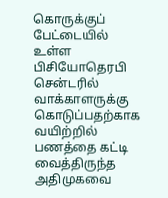கொருக்குப் பேட்டையில் உள்ள பிசியோதெரபி சென்டரில் வாக்காளருக்கு கொடுப்பதற்காக வயிற்றில் பணத்தை கட்டி வைத்திருந்த அதிமுகவை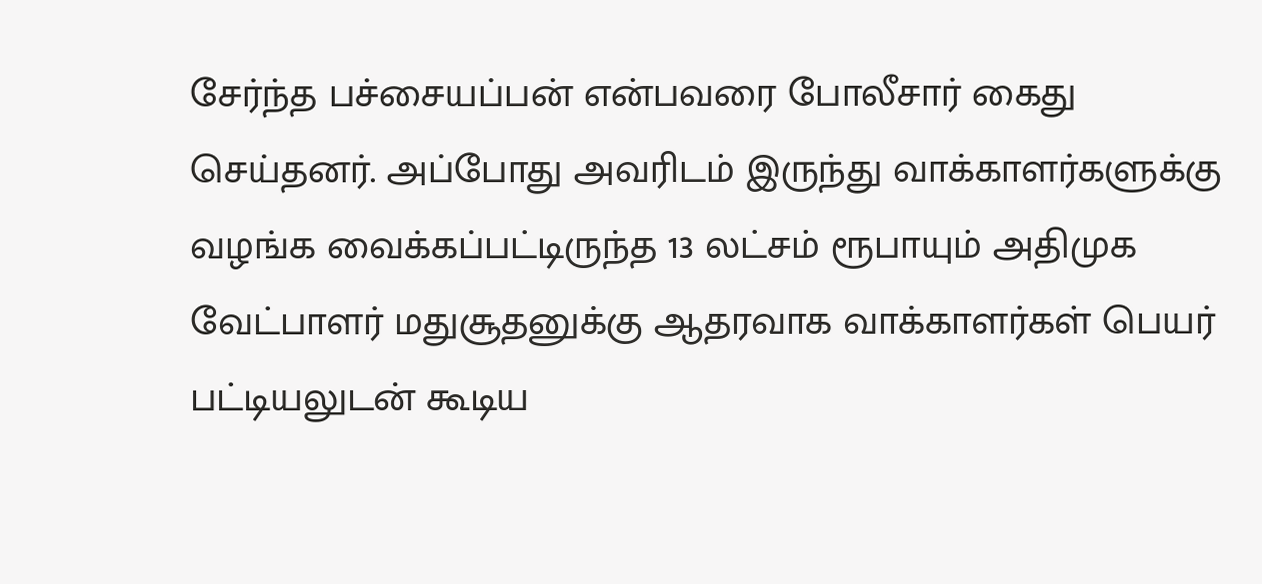சேர்ந்த பச்சையப்பன் என்பவரை போலீசார் கைது செய்தனர். அப்போது அவரிடம் இருந்து வாக்காளர்களுக்கு வழங்க வைக்கப்பட்டிருந்த 13 லட்சம் ரூபாயும் அதிமுக வேட்பாளர் மதுசூதனுக்கு ஆதரவாக வாக்காளர்கள் பெயர் பட்டியலுடன் கூடிய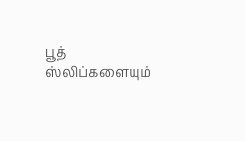பூத் ஸ்லிப்களையும்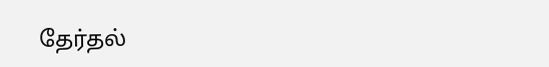தேர்தல்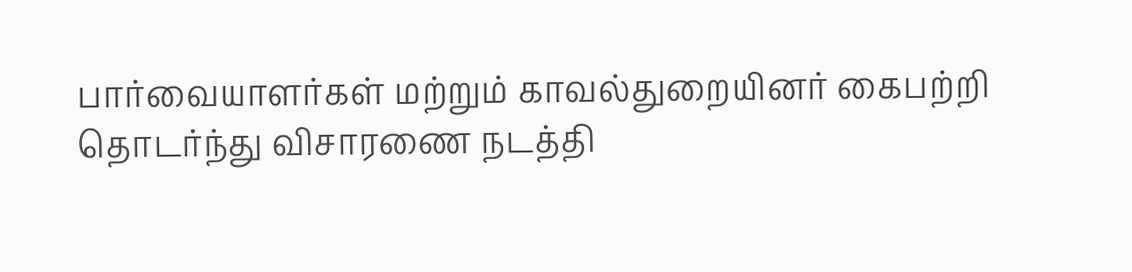பார்வையாளர்கள் மற்றும் காவல்துறையினர் கைபற்றி தொடர்ந்து விசாரணை நடத்தி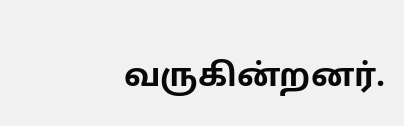வருகின்றனர்.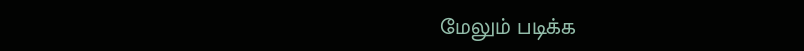மேலும் படிக்க